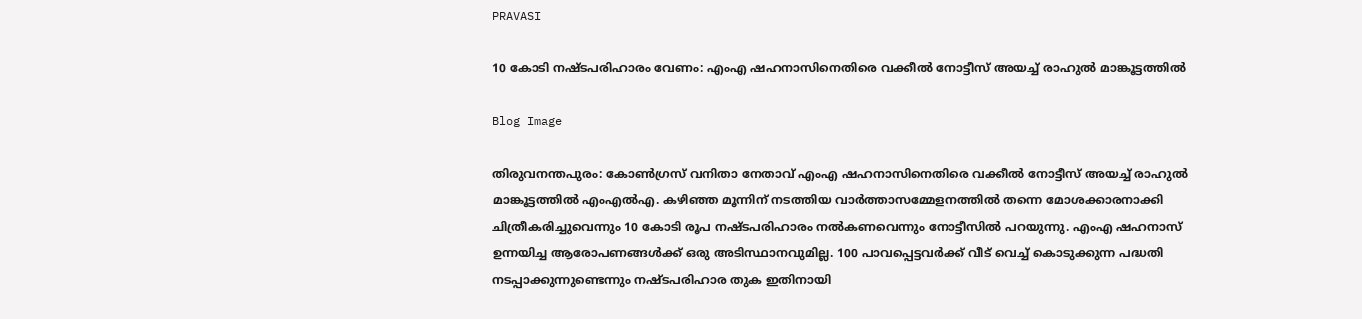PRAVASI

10 കോടി നഷ്ടപരിഹാരം വേണം: എംഎ ഷഹനാസിനെതിരെ വക്കീൽ നോട്ടീസ് അയച്ച് രാഹുൽ മാങ്കൂട്ടത്തിൽ

Blog Image

തിരുവനന്തപുരം: കോൺഗ്രസ് വനിതാ നേതാവ് എംഎ ഷഹനാസിനെതിരെ വക്കീൽ നോട്ടീസ് അയച്ച് രാഹുൽ മാങ്കൂട്ടത്തിൽ എംഎൽഎ. കഴിഞ്ഞ മൂന്നിന് നടത്തിയ വാർത്താസമ്മേളനത്തിൽ തന്നെ മോശക്കാരനാക്കി ചിത്രീകരിച്ചുവെന്നും 10 കോടി രൂപ നഷ്ടപരിഹാരം നൽകണവെന്നും നോട്ടീസിൽ പറയുന്നു. എംഎ ഷഹനാസ് ഉന്നയിച്ച ആരോപണങ്ങൾക്ക് ഒരു അടിസ്ഥാനവുമില്ല. 100 പാവപ്പെട്ടവർക്ക് വീട് വെച്ച് കൊടുക്കുന്ന പദ്ധതി നടപ്പാക്കുന്നുണ്ടെന്നും നഷ്ടപരിഹാര തുക ഇതിനായി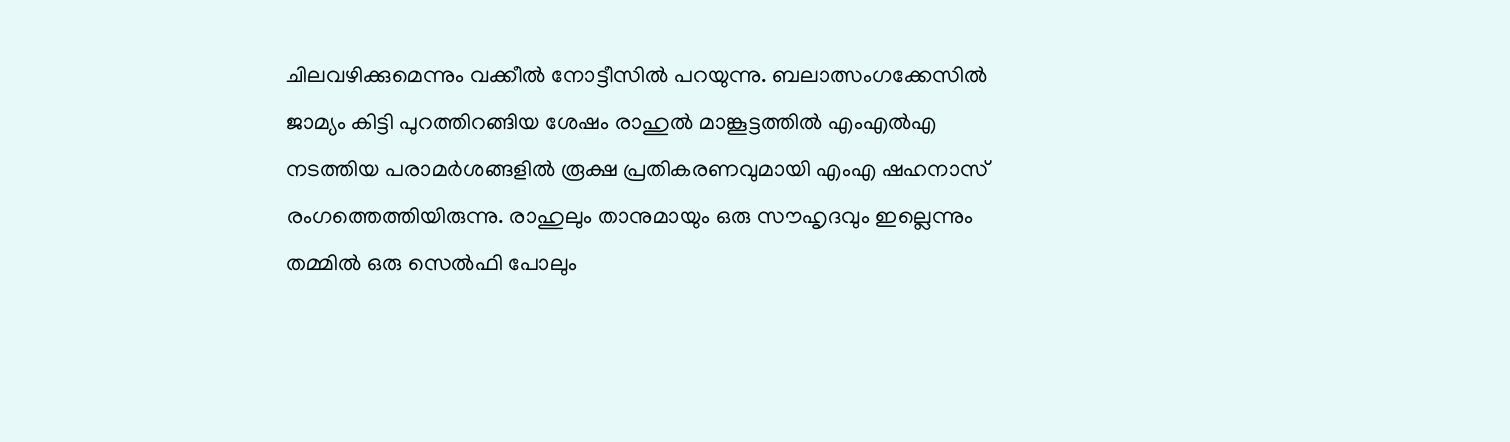ചിലവഴിക്കുമെന്നും വക്കീൽ നോട്ടീസിൽ പറയുന്നു. ബലാത്സംഗക്കേസിൽ ജാമ്യം കിട്ടി പുറത്തിറങ്ങിയ ശേഷം രാഹുൽ മാങ്കൂട്ടത്തിൽ എംഎൽഎ നടത്തിയ പരാമ‍ർശങ്ങളിൽ രൂക്ഷ പ്രതികരണവുമായി എംഎ ഷഹനാസ് രംഗത്തെത്തിയിരുന്നു. രാഹുലും താനുമായും ഒരു സൗഹൃദവും ഇല്ലെന്നും തമ്മിൽ ഒരു സെൽഫി പോലും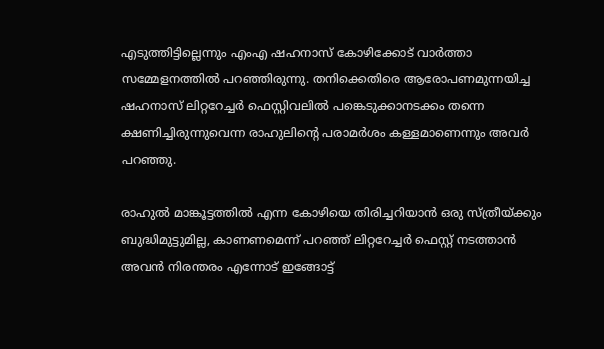എടുത്തിട്ടില്ലെന്നും എംഎ ഷഹനാസ് കോഴിക്കോട് വാർത്താ സമ്മേളനത്തിൽ പറഞ്ഞിരുന്നു. തനിക്കെതിരെ ആരോപണമുന്നയിച്ച ഷഹനാസ് ലിറ്ററേച്ച‍ർ ഫെസ്റ്റിവലിൽ പങ്കെടുക്കാനടക്കം തന്നെ ക്ഷണിച്ചിരുന്നുവെന്ന രാഹുലിന്‍റെ പരാമർശം കള്ളമാണെന്നും അവർ പറഞ്ഞു.

രാഹുല്‍ മാങ്കൂട്ടത്തില്‍ എന്ന കോഴിയെ തിരിച്ചറിയാന്‍ ഒരു സ്ത്രീയ്ക്കും ബുദ്ധിമുട്ടുമില്ല, കാണണമെന്ന് പറഞ്ഞ് ലിറ്ററേച്ചര്‍ ഫെസ്റ്റ് നടത്താന്‍ അവന്‍ നിരന്തരം എന്നോട് ഇങ്ങോട്ട്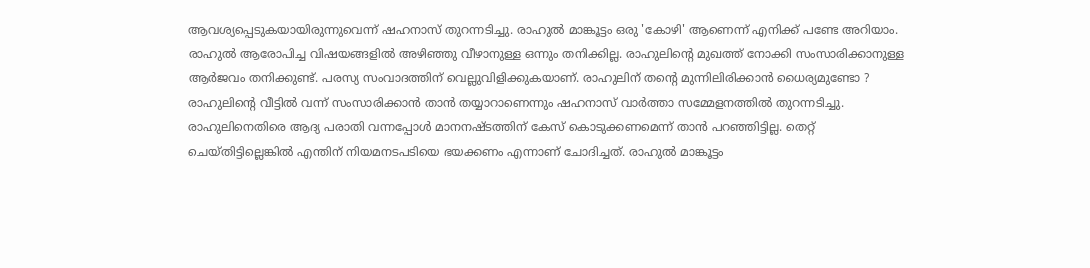ആവശ്യപ്പെടുകയായിരുന്നുവെന്ന് ഷഹനാസ് തുറന്നടിച്ചു. രാഹുൽ മാങ്കൂട്ടം ഒരു 'കോഴി' ആണെന്ന് എനിക്ക് പണ്ടേ അറിയാം. രാഹുൽ ആരോപിച്ച വിഷയങ്ങളിൽ അഴിഞ്ഞു വീഴാനുള്ള ഒന്നും തനിക്കില്ല. രാഹുലിന്റെ മുഖത്ത് നോക്കി സംസാരിക്കാനുള്ള ആർജവം തനിക്കുണ്ട്. പരസ്യ സംവാദത്തിന് വെല്ലുവിളിക്കുകയാണ്. രാഹുലിന് തന്റെ മുന്നിലിരിക്കാൻ ധൈര്യമുണ്ടോ ? രാഹുലിന്റെ വീട്ടിൽ വന്ന് സംസാരിക്കാൻ താൻ തയ്യാറാണെന്നും ഷഹനാസ് വാർത്താ സമ്മേളനത്തിൽ തുറന്നടിച്ചു.
രാഹുലിനെതിരെ ആദ്യ പരാതി വന്നപ്പോൾ മാനനഷ്ടത്തിന് കേസ് കൊടുക്കണമെന്ന് താൻ പറഞ്ഞിട്ടില്ല. തെറ്റ് ചെയ്തിട്ടില്ലെങ്കിൽ എന്തിന് നിയമനടപടിയെ ഭയക്കണം എന്നാണ് ചോദിച്ചത്. രാഹുൽ മാങ്കൂട്ടം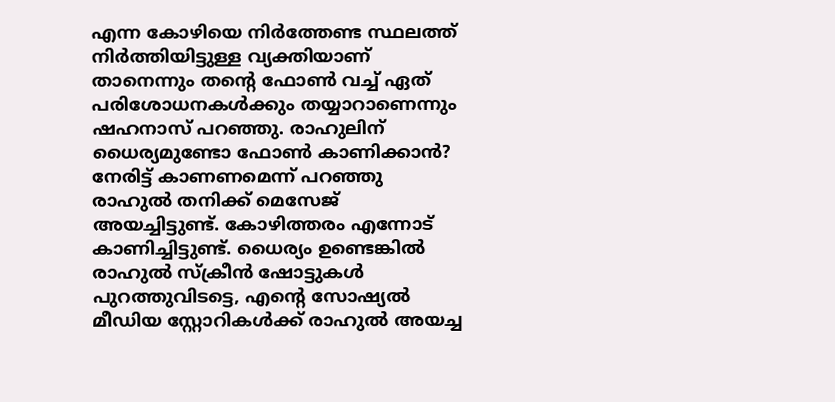എന്ന കോഴിയെ നിർത്തേണ്ട സ്ഥലത്ത് നിർത്തിയിട്ടുള്ള വ്യക്തിയാണ് താനെന്നും തന്റെ ഫോൺ വച്ച് ഏത് പരിശോധനകൾക്കും തയ്യാറാണെന്നും ഷഹനാസ് പറഞ്ഞു. രാഹുലിന് ധൈര്യമുണ്ടോ ഫോൺ കാണിക്കാൻ? നേരിട്ട് കാണണമെന്ന് പറഞ്ഞു രാഹുൽ തനിക്ക് മെസേജ് അയച്ചിട്ടുണ്ട്. കോഴിത്തരം എന്നോട് കാണിച്ചിട്ടുണ്ട്. ധൈര്യം ഉണ്ടെങ്കിൽ രാഹുൽ സ്ക്രീൻ ഷോട്ടുകൾ പുറത്തുവിടട്ടെ, എന്റെ സോഷ്യൽ മീഡിയ സ്റ്റോറികൾക്ക് രാഹുൽ അയച്ച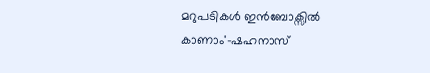മറുപടികൾ ഇൻബോക്സിൽ കാണാം'-ഷഹനാസ്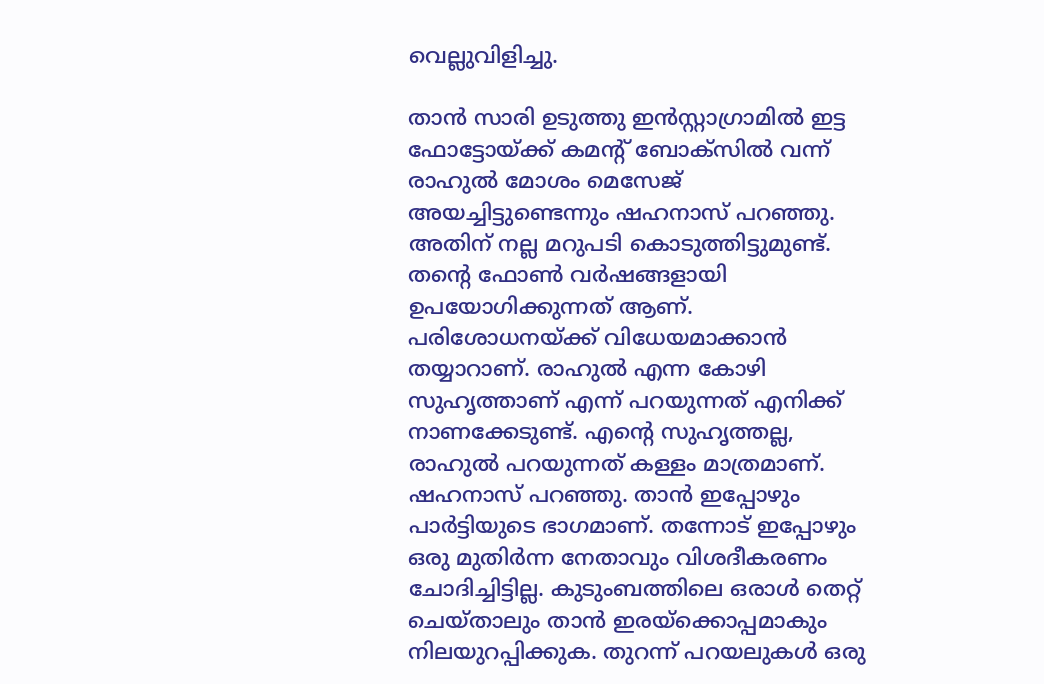വെല്ലുവിളിച്ചു.

താൻ സാരി ഉടുത്തു ഇൻസ്റ്റാഗ്രാമിൽ ഇട്ട ഫോട്ടോയ്ക്ക് കമന്റ് ബോക്സിൽ വന്ന് രാഹുൽ മോശം മെസേജ് അയച്ചിട്ടുണ്ടെന്നും ഷഹനാസ് പറഞ്ഞു. അതിന് നല്ല മറുപടി കൊടുത്തിട്ടുമുണ്ട്. തന്റെ ഫോൺ വർഷങ്ങളായി ഉപയോഗിക്കുന്നത് ആണ്. പരിശോധനയ്ക്ക് വിധേയമാക്കാൻ തയ്യാറാണ്. രാഹുൽ എന്ന കോഴി സുഹൃത്താണ് എന്ന് പറയുന്നത് എനിക്ക് നാണക്കേടുണ്ട്. എന്റെ സുഹൃത്തല്ല, രാഹുൽ പറയുന്നത് കള്ളം മാത്രമാണ്. ഷഹനാസ് പറഞ്ഞു. താൻ ഇപ്പോഴും പാർട്ടിയുടെ ഭാഗമാണ്. തന്നോട് ഇപ്പോഴും ഒരു മുതിർന്ന നേതാവും വിശദീകരണം ചോദിച്ചിട്ടില്ല. കുടുംബത്തിലെ ഒരാൾ തെറ്റ് ചെയ്താലും താൻ ഇരയ്ക്കൊപ്പമാകും നിലയുറപ്പിക്കുക. തുറന്ന് പറയലുകൾ ഒരു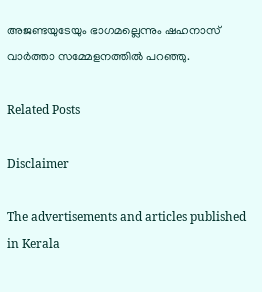അജണ്ടയുടേയും ഭാഗമല്ലെന്നും ഷഹനാസ് വാർത്താ സമ്മേളനത്തിൽ പറഞ്ഞു.

Related Posts

Disclaimer

The advertisements and articles published in Kerala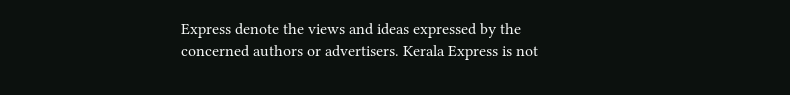Express denote the views and ideas expressed by the concerned authors or advertisers. Kerala Express is not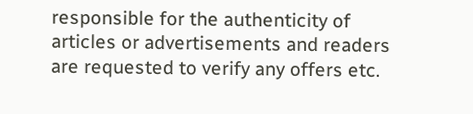responsible for the authenticity of articles or advertisements and readers are requested to verify any offers etc.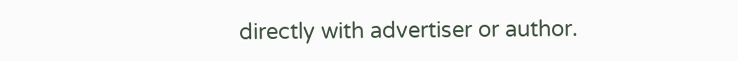directly with advertiser or author.